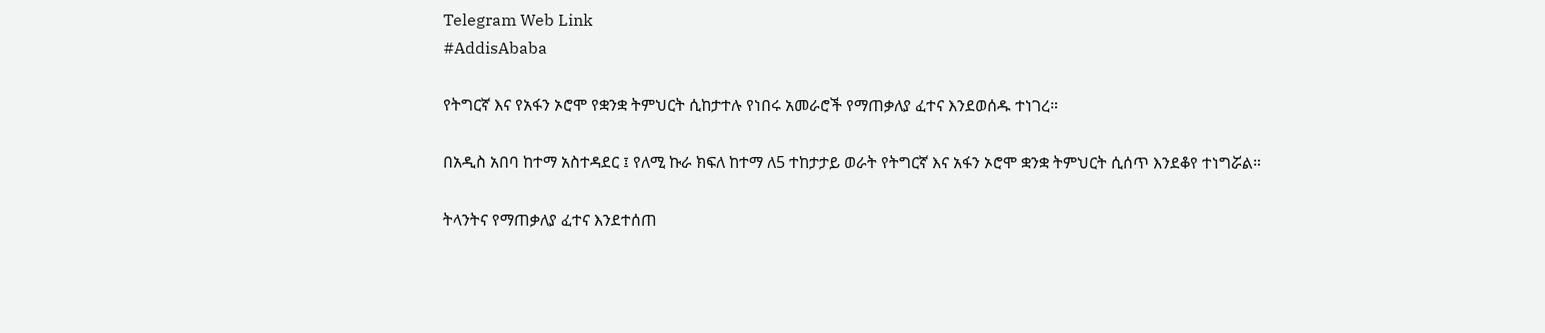Telegram Web Link
#AddisAbaba

የትግርኛ እና የአፋን ኦሮሞ የቋንቋ ትምህርት ሲከታተሉ የነበሩ አመራሮች የማጠቃለያ ፈተና እንደወሰዱ ተነገረ።

በአዲስ አበባ ከተማ አስተዳደር ፤ የለሚ ኩራ ክፍለ ከተማ ለ5 ተከታታይ ወራት የትግርኛ እና አፋን ኦሮሞ ቋንቋ ትምህርት ሲሰጥ እንደቆየ ተነግሯል።

ትላንትና የማጠቃለያ ፈተና እንደተሰጠ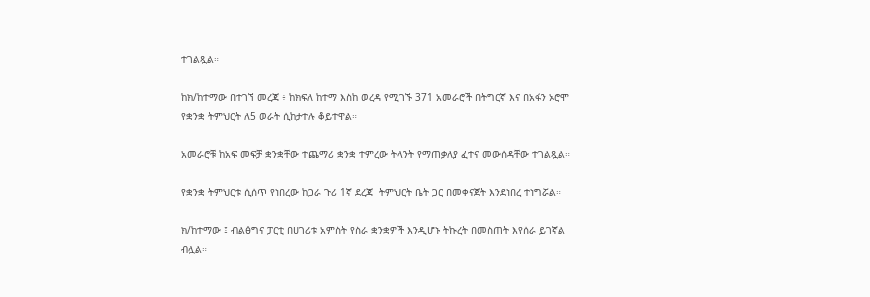ተገልጿል።

ከክ/ከተማው በተገኘ መረጃ ፥ ከክፍለ ከተማ እስከ ወረዳ የሚገኙ 371 አመራሮች በትግርኛ እና በአፋን ኦሮሞ የቋንቋ ትምህርት ለ5 ወራት ሲከታተሉ ቆይተዋል።

አመራሮቹ ከአፍ መፍቻ ቋንቋቸው ተጨማሪ ቋንቋ ተምረው ትላንት የማጠቃለያ ፈተና መውሰዳቸው ተገልጿል።

የቋንቋ ትምህርቱ ሲሰጥ የነበረው ከጋራ ጉሪ 1ኛ ደረጃ  ትምህርት ቤት ጋር በመቀናጀት እንደነበረ ተነግሯል።

ክ/ከተማው ፤ ብልፅግና ፓርቲ በሀገሪቱ አምስት የስራ ቋንቋዎች እንዲሆኑ ትኩረት በመስጠት እየሰራ ይገኛል ብሏል።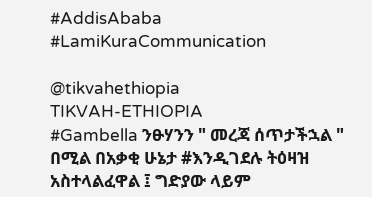#AddisAbaba
#LamiKuraCommunication

@tikvahethiopia
TIKVAH-ETHIOPIA
#Gambella ንፁሃንን " መረጃ ሰጥታችኋል " በሚል በአቃቂ ሁኔታ #እንዲገደሉ ትዕዛዝ አስተላልፈዋል ፤ ግድያው ላይም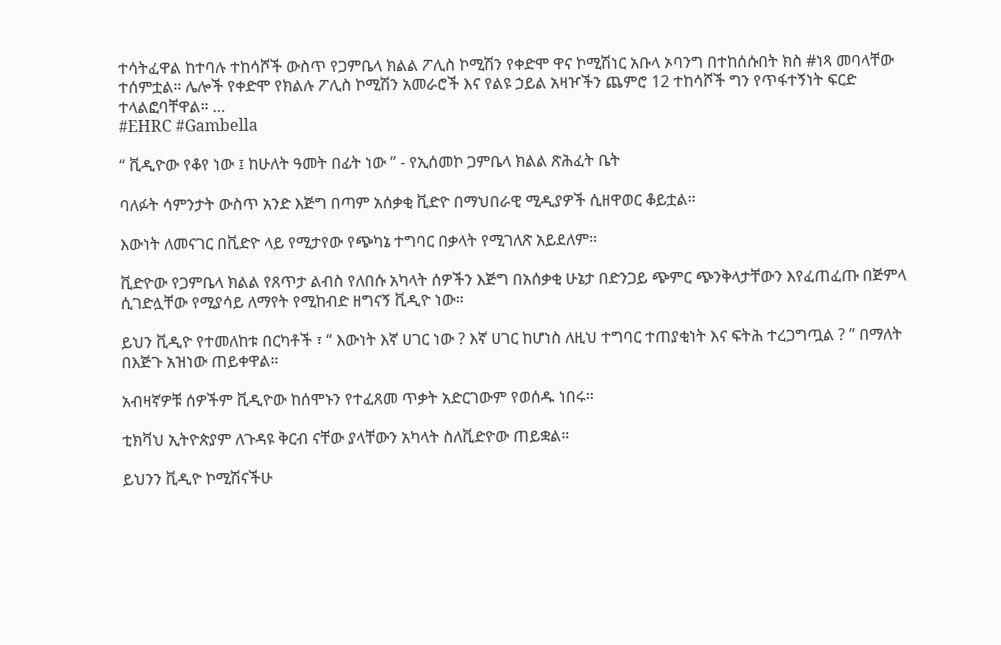ተሳትፈዋል ከተባሉ ተከሳሾች ውስጥ የጋምቤላ ክልል ፖሊስ ኮሚሽን የቀድሞ ዋና ኮሚሽነር አቡላ ኦባንግ በተከሰሱበት ክስ #ነጻ መባላቸው ተሰምቷል። ሌሎች የቀድሞ የክልሉ ፖሊስ ኮሚሽን አመራሮች እና የልዩ ኃይል አዛዦችን ጨምሮ 12 ተከሳሾች ግን የጥፋተኝነት ፍርድ ተላልፎባቸዋል። …
#EHRC #Gambella

“ ቪዲዮው የቆየ ነው ፤ ከሁለት ዓመት በፊት ነው ” - የኢሰመኮ ጋምቤላ ክልል ጽሕፈት ቤት

ባለፉት ሳምንታት ውስጥ አንድ እጅግ በጣም አሰቃቂ ቪድዮ በማህበራዊ ሚዲያዎች ሲዘዋወር ቆይቷል።

እውነት ለመናገር በቪድዮ ላይ የሚታየው የጭካኔ ተግባር በቃላት የሚገለጽ አይደለም።

ቪድዮው የጋምቤላ ክልል የጸጥታ ልብስ የለበሱ አካላት ሰዎችን እጅግ በአሰቃቂ ሁኔታ በድንጋይ ጭምር ጭንቅላታቸውን እየፈጠፈጡ በጅምላ ሲገድሏቸው የሚያሳይ ለማየት የሚከብድ ዘግናኝ ቪዲዮ ነው።

ይህን ቪዲዮ የተመለከቱ በርካቶች ፣ “ እውነት እኛ ሀገር ነው ? እኛ ሀገር ከሆነስ ለዚህ ተግባር ተጠያቂነት እና ፍትሕ ተረጋግጧል ? ” በማለት በእጅጉ አዝነው ጠይቀዋል።

አብዛኛዎቹ ሰዎችም ቪዲዮው ከሰሞኑን የተፈጸመ ጥቃት አድርገውም የወሰዱ ነበሩ።

ቲክቫህ ኢትዮጵያም ለጉዳዩ ቅርብ ናቸው ያላቸውን አካላት ስለቪድዮው ጠይቋል።

ይህንን ቪዲዮ ኮሚሽናችሁ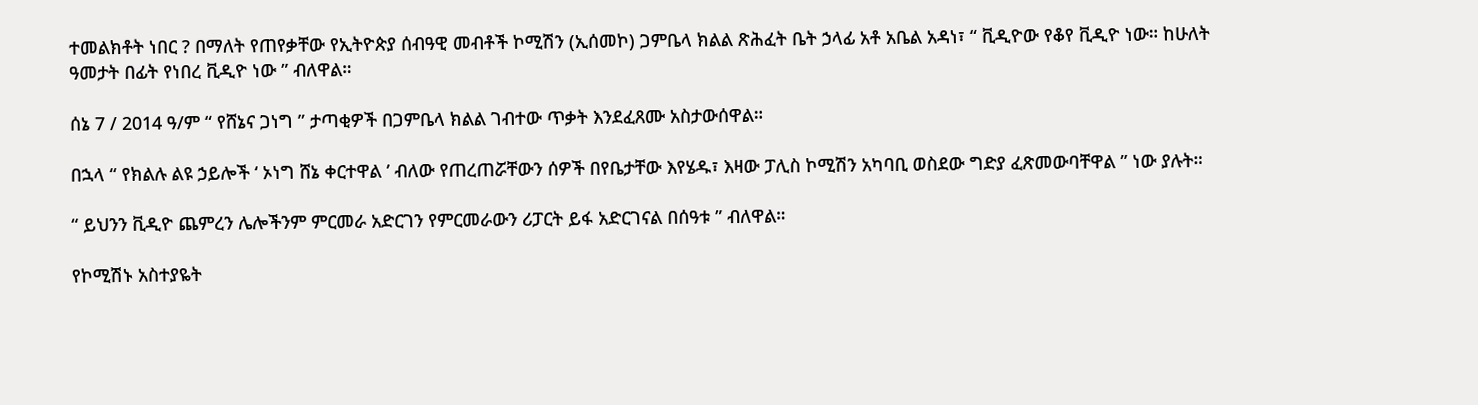ተመልክቶት ነበር ? በማለት የጠየቃቸው የኢትዮጵያ ሰብዓዊ መብቶች ኮሚሽን (ኢሰመኮ) ጋምቤላ ክልል ጽሕፈት ቤት ኃላፊ አቶ አቤል አዳነ፣ “ ቪዲዮው የቆየ ቪዲዮ ነው። ከሁለት ዓመታት በፊት የነበረ ቪዲዮ ነው ” ብለዋል።

ሰኔ 7 / 2014 ዓ/ም “ የሸኔና ጋነግ ” ታጣቂዎች በጋምቤላ ክልል ገብተው ጥቃት እንደፈጸሙ አስታውሰዋል።

በኋላ “ የክልሉ ልዩ ኃይሎች ‘ ኦነግ ሸኔ ቀርተዋል ’ ብለው የጠረጠሯቸውን ሰዎች በየቤታቸው እየሄዱ፣ እዛው ፓሊስ ኮሚሽን አካባቢ ወስደው ግድያ ፈጽመውባቸዋል ” ነው ያሉት።

“ ይህንን ቪዲዮ ጨምረን ሌሎችንም ምርመራ አድርገን የምርመራውን ሪፓርት ይፋ አድርገናል በሰዓቱ ” ብለዋል።

የኮሚሽኑ አስተያዬት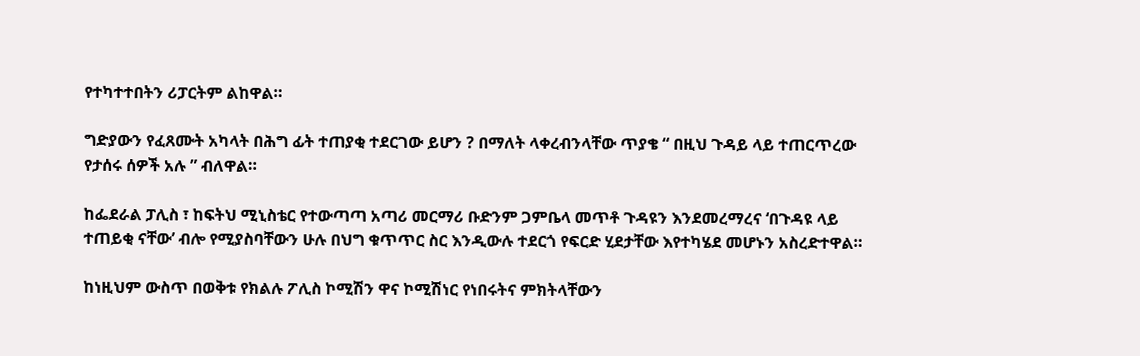የተካተተበትን ሪፓርትም ልከዋል።

ግድያውን የፈጸሙት አካላት በሕግ ፊት ተጠያቂ ተደርገው ይሆን ? በማለት ላቀረብንላቸው ጥያቄ “ በዚህ ጉዳይ ላይ ተጠርጥረው የታሰሩ ሰዎች አሉ ” ብለዋል።

ከፌደራል ፓሊስ ፣ ከፍትህ ሚኒስቴር የተውጣጣ አጣሪ መርማሪ ቡድንም ጋምቤላ መጥቶ ጉዳዩን እንደመረማረና ‘በጉዳዩ ላይ ተጠይቂ ናቸው’ ብሎ የሚያስባቸውን ሁሉ በህግ ቁጥጥር ስር እንዲውሉ ተደርጎ የፍርድ ሂደታቸው እየተካሄደ መሆኑን አስረድተዋል።

ከነዚህም ውስጥ በወቅቱ የክልሉ ፖሊስ ኮሚሽን ዋና ኮሚሽነር የነበሩትና ምክትላቸውን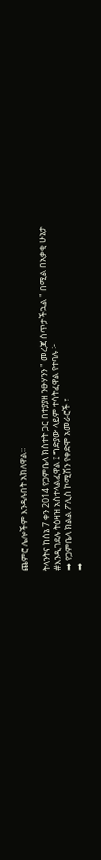ጨምሮ ሌሎችም እንዳሉበት አክለዋል።

ትላንትና ከሰኔ 7 ቀን 2014 የጋምቤላ ክስተት ጋር በተያያዘ ንፁሃንን " መረጃ ሰጥታችኋል " በሚል በአቃቂ ሁኔታ #እንዲገደሉ ትዕዛዝ አስተላልፈዋል ፤ ግድያው ላይም ተሳትፈዋል የተባሉ ፦
➡ የጋምቤላ ክልል ፖሊስ ኮሚሽን የቀድሞ አመራሮች ፣
➡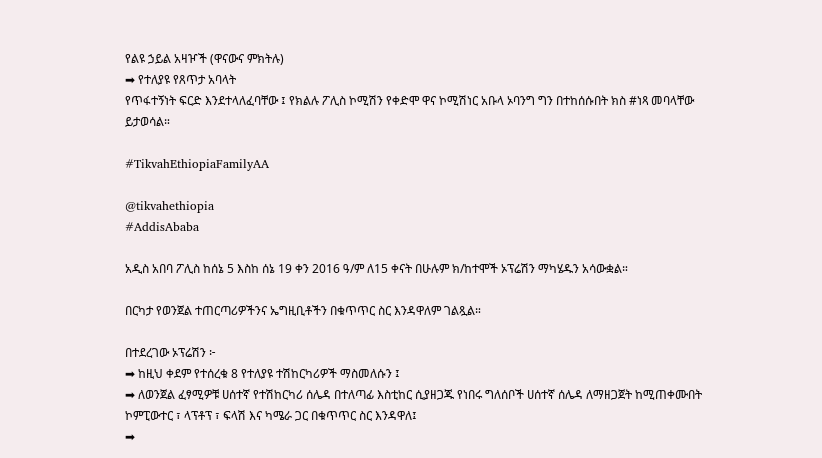የልዩ ኃይል አዛዦች (ዋናውና ምክትሉ)
➡ የተለያዩ የጸጥታ አባላት
የጥፋተኝነት ፍርድ እንደተላለፈባቸው ፤ የክልሉ ፖሊስ ኮሚሽን የቀድሞ ዋና ኮሚሽነር አቡላ ኦባንግ ግን በተከሰሱበት ክስ #ነጻ መባላቸው ይታወሳል።

#TikvahEthiopiaFamilyAA

@tikvahethiopia
#AddisAbaba

አዲስ አበባ ፖሊስ ከሰኔ 5 እስከ ሰኔ 19 ቀን 2016 ዓ/ም ለ15 ቀናት በሁሉም ክ/ከተሞች ኦፕሬሽን ማካሄዱን አሳውቋል።

በርካታ የወንጀል ተጠርጣሪዎችንና ኤግዚቢቶችን በቁጥጥር ስር እንዳዋለም ገልጿል።

በተደረገው ኦፕሬሽን ፦
➡ ከዚህ ቀደም የተሰረቁ 8 የተለያዩ ተሽከርካሪዎች ማስመለሱን ፤
➡ ለወንጀል ፈፃሚዎቹ ሀሰተኛ የተሽከርካሪ ሰሌዳ በተለጣፊ እስቲከር ሲያዘጋጁ የነበሩ ግለሰቦች ሀሰተኛ ሰሌዳ ለማዘጋጀት ከሚጠቀሙበት ኮምፒውተር ፣ ላፕቶፕ ፣ ፍላሽ እና ካሜራ ጋር በቁጥጥር ስር እንዳዋለ፤
➡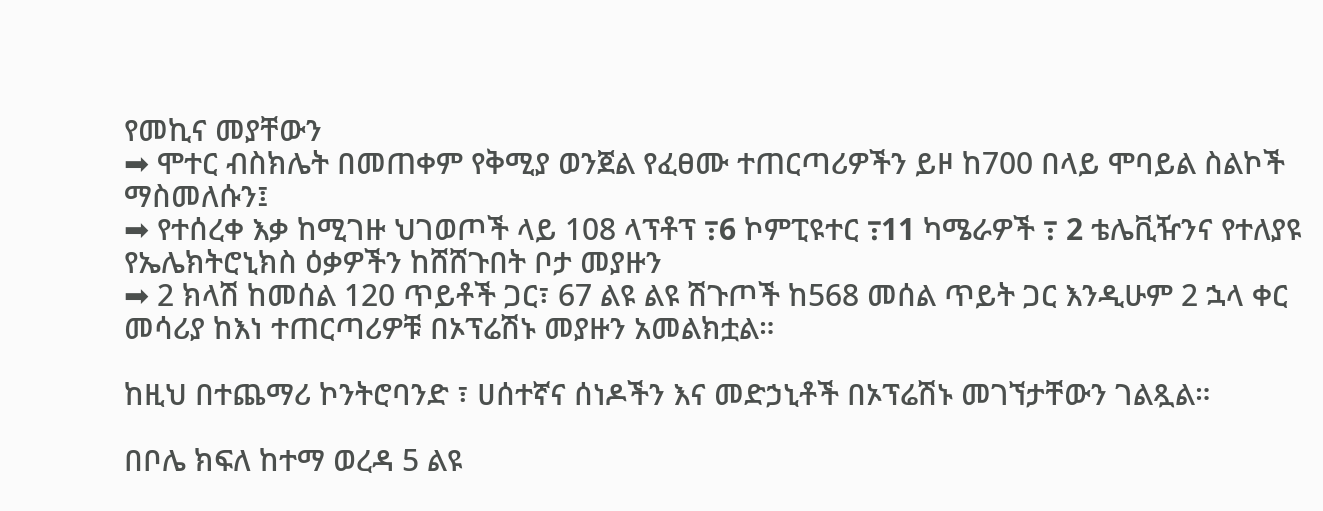የመኪና መያቸውን
➡ ሞተር ብስክሌት በመጠቀም የቅሚያ ወንጀል የፈፀሙ ተጠርጣሪዎችን ይዞ ከ700 በላይ ሞባይል ስልኮች ማስመለሱን፤
➡ የተሰረቀ እቃ ከሚገዙ ህገወጦች ላይ 108 ላፕቶፕ ߹6 ኮምፒዩተር ߹11 ካሜራዎች ߹ 2 ቴሌቪዥንና የተለያዩ የኤሌክትሮኒክስ ዕቃዎችን ከሸሸጉበት ቦታ መያዙን
➡ 2 ክላሽ ከመሰል 120 ጥይቶች ጋር፣ 67 ልዩ ልዩ ሽጉጦች ከ568 መሰል ጥይት ጋር እንዲሁም 2 ኋላ ቀር መሳሪያ ከእነ ተጠርጣሪዎቹ በኦፕሬሽኑ መያዙን አመልክቷል።

ከዚህ በተጨማሪ ኮንትሮባንድ ፣ ሀሰተኛና ሰነዶችን እና መድኃኒቶች በኦፕሬሽኑ መገኘታቸውን ገልጿል።

በቦሌ ክፍለ ከተማ ወረዳ 5 ልዩ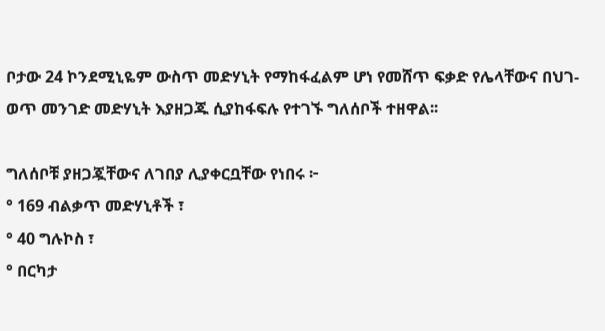ቦታው 24 ኮንደሚኒዬም ውስጥ መድሃኒት የማከፋፈልም ሆነ የመሸጥ ፍቃድ የሌላቸውና በህገ-ወጥ መንገድ መድሃኒት እያዘጋጁ ሲያከፋፍሉ የተገኙ ግለሰቦች ተዘዋል፡፡

ግለሰቦቹ ያዘጋጇቸውና ለገበያ ሊያቀርቧቸው የነበሩ ፦
° 169 ብልቃጥ መድሃኒቶች ፣
° 40 ግሉኮስ ፣
° በርካታ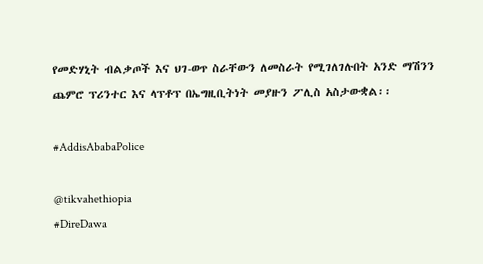የመድሃኒት ብልቃጦች እና ህገ-ወጥ ስራቸውን ለመስራት የሚገለገሉበት አንድ ማሽንን ጨምሮ ፕሪንተር እና ላፕቶፕ በኤግዚቢትነት መያዙን ፖሊስ አስታውቋል፡፡

#AddisAbabaPolice

@tikvahethiopia
#DireDawa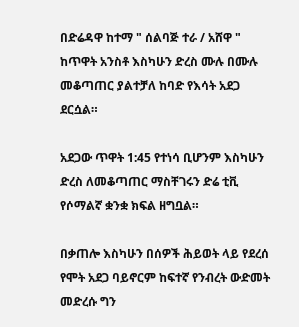በድሬዳዋ ከተማ " ሰልባጅ ተራ / አሸዋ " ከጥዋት አንስቶ እስካሁን ድረስ ሙሉ በሙሉ መቆጣጠር ያልተቻለ ከባድ የእሳት አደጋ ደርሷል።

አደጋው ጥዋት 1:45 የተነሳ ቢሆንም እስካሁን ድረስ ለመቆጣጠር ማስቸገሩን ድሬ ቲቪ የሶማልኛ ቋንቋ ክፍል ዘግቧል።

በቃጠሎ እስካሁን በሰዎች ሕይወት ላይ የደረሰ የሞት አደጋ ባይኖርም ከፍተኛ የንብረት ውድመት መድረሱ ግን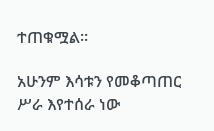ተጠቁሟል።

አሁንም እሳቱን የመቆጣጠር ሥራ እየተሰራ ነው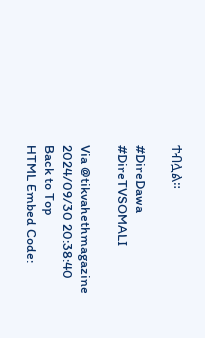ተብሏል።

#DireDawa
#DireTVSOMALI

Via @tikvahethmagazine
2024/09/30 20:38:40
Back to Top
HTML Embed Code: